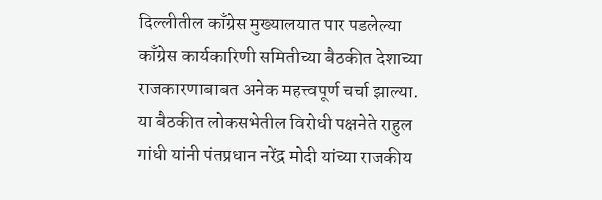दिल्लीतील काँग्रेस मुख्यालयात पार पडलेल्या काँग्रेस कार्यकारिणी समितीच्या बैठकीत देशाच्या राजकारणाबाबत अनेक महत्त्वपूर्ण चर्चा झाल्या. या बैठकीत लोकसभेतील विरोधी पक्षनेते राहुल गांधी यांनी पंतप्रधान नरेंद्र मोदी यांच्या राजकीय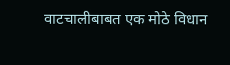वाटचालीबाबत एक मोठे विधान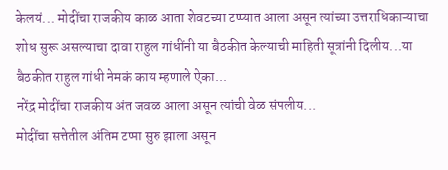केलयं... मोदींचा राजकीय काळ आता शेवटच्या टप्प्यात आला असून त्यांच्या उत्तराधिकाऱ्याचा शोध सुरू असल्याचा दावा राहुल गांधींनी या बैठकीत केल्याची माहिती सूत्रांनी दिलीय...या बैठकीत राहुल गांधी नेमकं काय म्हणाले ऐका...
नरेंद्र मोदींचा राजकीय अंत जवळ आला असून त्यांची वेळ संपलीय...
मोदींचा सत्तेतील अंतिम टप्पा सुरु झाला असून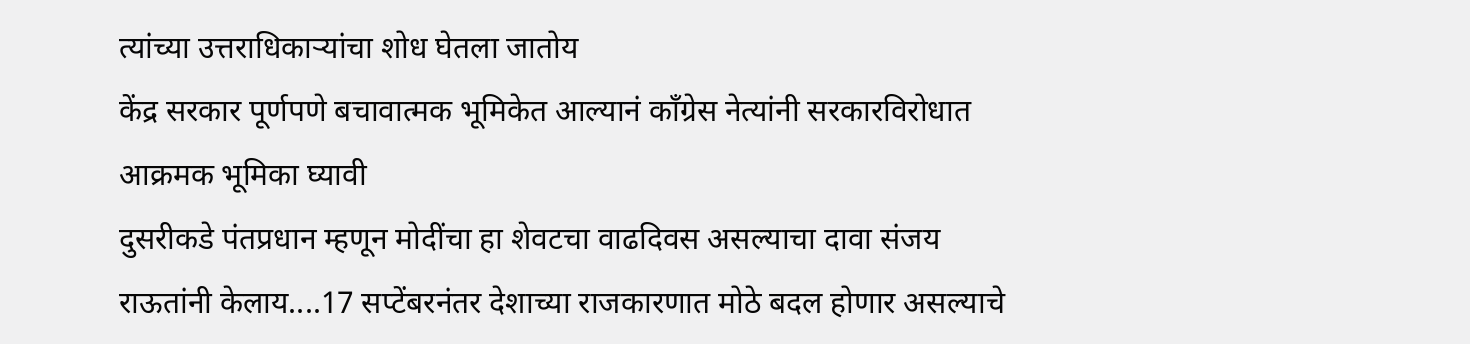त्यांच्या उत्तराधिकाऱ्यांचा शोध घेतला जातोय
केंद्र सरकार पूर्णपणे बचावात्मक भूमिकेत आल्यानं काँग्रेस नेत्यांनी सरकारविरोधात आक्रमक भूमिका घ्यावी
दुसरीकडे पंतप्रधान म्हणून मोदींचा हा शेवटचा वाढदिवस असल्याचा दावा संजय राऊतांनी केलाय....17 सप्टेंबरनंतर देशाच्या राजकारणात मोठे बदल होणार असल्याचे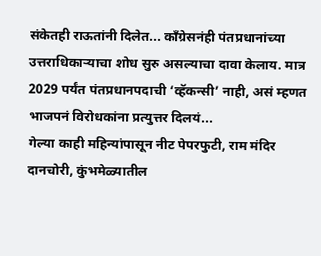संकेतही राऊतांनी दिलेत... काँग्रेसनंही पंतप्रधानांच्या उत्तराधिकाऱ्याचा शोध सुरु असल्याचा दावा केलाय. मात्र 2029 पर्यंत पंतप्रधानपदाची ‘व्हॅकन्सी’ नाही, असं म्हणत भाजपनं विरोधकांना प्रत्युत्तर दिलयं...
गेल्या काही महिन्यांपासून नीट पेपरफुटी, राम मंदिर दानचोरी, कुंभमेळ्यातील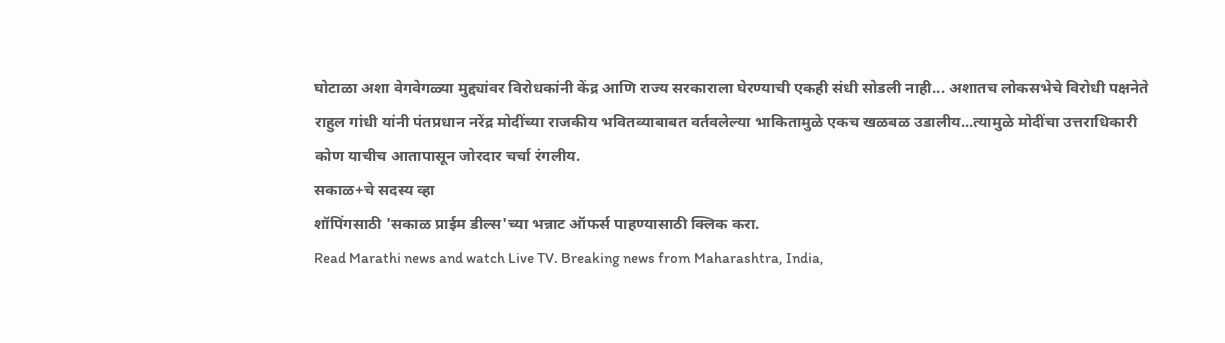घोटाळा अशा वेगवेगळ्या मुद्द्यांवर विरोधकांनी केंद्र आणि राज्य सरकाराला घेरण्याची एकही संधी सोडली नाही... अशातच लोकसभेचे विरोधी पक्षनेते राहुल गांधी यांनी पंतप्रधान नरेंद्र मोदींच्या राजकीय भवितव्याबाबत वर्तवलेल्या भाकितामुळे एकच खळबळ उडालीय...त्यामुळे मोदींचा उत्तराधिकारी कोण याचीच आतापासून जोरदार चर्चा रंगलीय.
सकाळ+चे सदस्य व्हा
शॉपिंगसाठी 'सकाळ प्राईम डील्स'च्या भन्नाट ऑफर्स पाहण्यासाठी क्लिक करा.
Read Marathi news and watch Live TV. Breaking news from Maharashtra, India,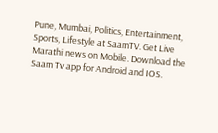Pune, Mumbai, Politics, Entertainment, Sports, Lifestyle at SaamTV. Get Live Marathi news on Mobile. Download the Saam Tv app for Android and IOS.